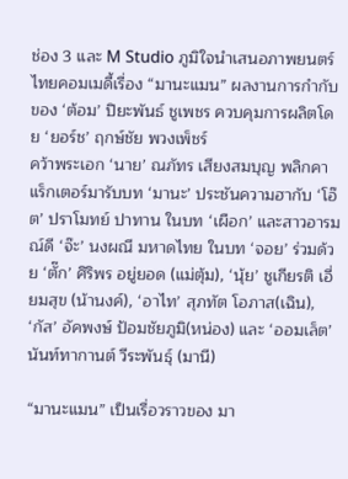ช่อง 3 และ M Studio ภูมิใจนำเสนอภาพยนตร์ไทยคอมเมดี้เรื่อง “มานะแมน” ผลงานการกำกับของ ‘ต้อม’ ปิยะพันธ์ ชูเพชร ควบคุมการผลิตโดย ‘ยอร์ช’ ฤกษ์ชัย พวงเพ็ชร์
คว้าพระเอก ‘นาย’ ณภัทร เสียงสมบุญ พลิกคาแร็กเตอร์มารับบท ‘มานะ’ ประชันความฮากับ ‘โอ๊ต’ ปราโมทย์ ปาทาน ในบท ‘เผือก’ และสาวอารมณ์ดี ‘จ๊ะ’ นงผณี มหาดไทย ในบท ‘จอย’ ร่วมด้วย ‘ตั๊ก’ ศิริพร อยู่ยอด (แม่ตุ้ม), ‘นุ้ย’ ชูเกียรติ เอี่ยมสุข (น้านงค์), ‘อาไท’ สุภทัต โอภาส(เฉิน), ‘กัส’ อัคพงษ์ ป้อมชัยภูมิ(หน่อง) และ ‘ออมเล็ต’ นันท์ทากานต์ วีระพันธุ์ (มานี)

“มานะแมน” เป็นเรื่อวราวของ มา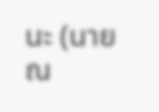นะ (นาย ณ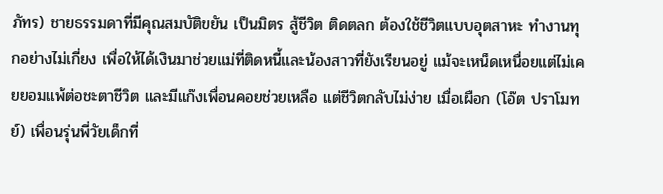ภัทร) ชายธรรมดาที่มีคุณสมบัติขยัน เป็นมิตร สู้ชีวิต ติดตลก ต้องใช้ชีวิตแบบอุตสาหะ ทำงานทุกอย่างไม่เกี่ยง เพื่อให้ได้เงินมาช่วยแม่ที่ติดหนี้และน้องสาวที่ยังเรียนอยู่ แม้จะเหน็ดเหนื่อยแต่ไม่เคยยอมแพ้ต่อชะตาชีวิต และมีแก๊งเพื่อนคอยช่วยเหลือ แต่ชีวิตกลับไม่ง่าย เมื่อเผือก (โอ๊ต ปราโมทย์) เพื่อนรุ่นพี่วัยเด็กที่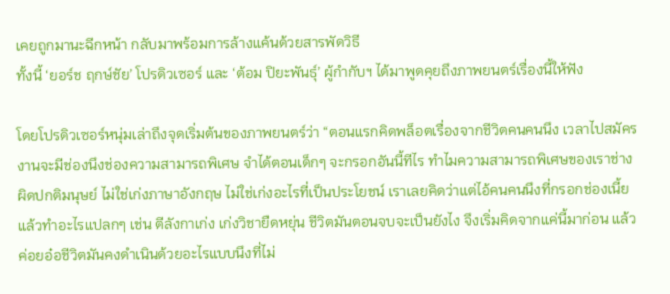เคยถูกมานะฉีกหน้า กลับมาพร้อมการล้างแค้นด้วยสารพัดวิธี
ทั้งนี้ ‘ยอร์ช ฤกษ์ชัย’ โปรดิวเซอร์ และ ‘ต้อม ปิยะพันธุ์’ ผู้กำกับฯ ได้มาพูดคุยถึงภาพยนตร์เรื่องนี้ให้ฟัง

โดยโปรดิวเซอร์หนุ่มเล่าถึงจุดเริ่มต้นของภาพยนตร์ว่า “ตอนแรกคิดพล็อตเรื่องจากชีวิตคนคนนึง เวลาไปสมัครงานจะมีช่องนึงช่องความสามารถพิเศษ จำได้ตอนเด็กๆ จะกรอกอันนี้ทีไร ทำไมความสามารถพิเศษของเราช่างผิดปกติมนุษย์ ไม่ใช่เก่งภาษาอังกฤษ ไม่ใช่เก่งอะไรที่เป็นประโยชน์ เราเลยคิดว่าแต่ไอ้คนคนนึงที่กรอกช่องเนี้ยแล้วทำอะไรแปลกๆ เช่น ตีลังกาเก่ง เก่งวิชายืดหยุ่น ชีวิตมันตอนจบจะเป็นยังไง จึงเริ่มคิดจากแค่นี้มาก่อน แล้วค่อยอ๋อชีวิตมันคงดำเนินด้วยอะไรแบบนึงที่ไม่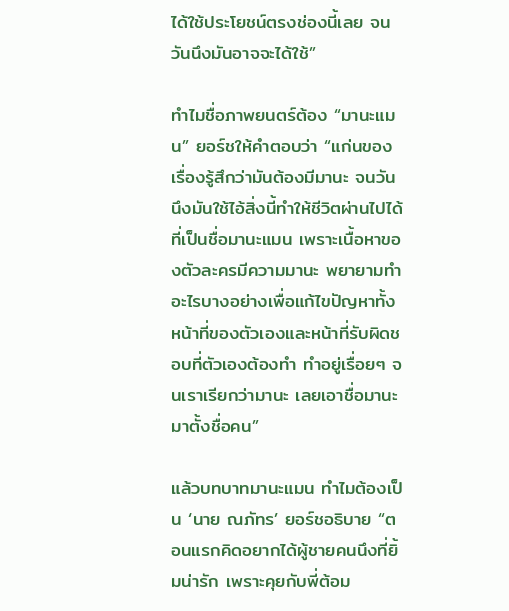ได้ใช้ประโยชน์ตรงช่องนี้เลย จนวันนึงมันอาจจะได้ใช้”

ทำไมชื่อภาพยนตร์ต้อง “มานะแมน” ยอร์ชให้คำตอบว่า “แก่นของเรื่องรู้สึกว่ามันต้องมีมานะ จนวันนึงมันใช้ไอ้สิ่งนี้ทำให้ชีวิตผ่านไปได้ ที่เป็นชื่อมานะแมน เพราะเนื้อหาของตัวละครมีความมานะ พยายามทำอะไรบางอย่างเพื่อแก้ไขปัญหาทั้งหน้าที่ของตัวเองและหน้าที่รับผิดชอบที่ตัวเองต้องทำ ทำอยู่เรื่อยๆ จนเราเรียกว่ามานะ เลยเอาชื่อมานะมาตั้งชื่อคน”

แล้วบทบาทมานะแมน ทำไมต้องเป็น ‘นาย ณภัทร’ ยอร์ชอธิบาย “ตอนแรกคิดอยากได้ผู้ชายคนนึงที่ยิ้มน่ารัก เพราะคุยกับพี่ต้อม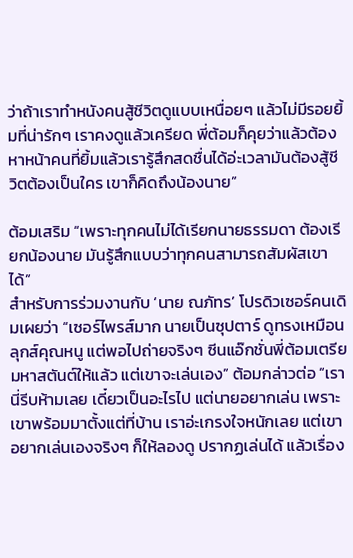ว่าถ้าเราทำหนังคนสู้ชีวิตดูแบบเหนื่อยๆ แล้วไม่มีรอยยิ้มที่น่ารักๆ เราคงดูแล้วเครียด พี่ต้อมก็คุยว่าแล้วต้องหาหน้าคนที่ยิ้มแล้วเรารู้สึกสดชื่นได้อ่ะเวลามันต้องสู้ชีวิตต้องเป็นใคร เขาก็คิดถึงน้องนาย”

ต้อมเสริม “เพราะทุกคนไม่ได้เรียกนายธรรมดา ต้องเรียกน้องนาย มันรู้สึกแบบว่าทุกคนสามารถสัมผัสเขาได้”
สำหรับการร่วมงานกับ ‘นาย ณภัทร’ โปรดิวเซอร์คนเดิมเผยว่า “เซอร์ไพรส์มาก นายเป็นซุปตาร์ ดูทรงเหมือนลุกส์คุณหนู แต่พอไปถ่ายจริงๆ ซีนแอ๊กชั่นพี่ต้อมเตรียมหาสตันต์ให้แล้ว แต่เขาจะเล่นเอง” ต้อมกล่าวต่อ “เรานี่รีบห้ามเลย เดี๋ยวเป็นอะไรไป แต่นายอยากเล่น เพราะเขาพร้อมมาตั้งแต่ที่บ้าน เราอ่ะเกรงใจหนักเลย แต่เขาอยากเล่นเองจริงๆ ก็ให้ลองดู ปรากฏเล่นได้ แล้วเรื่อง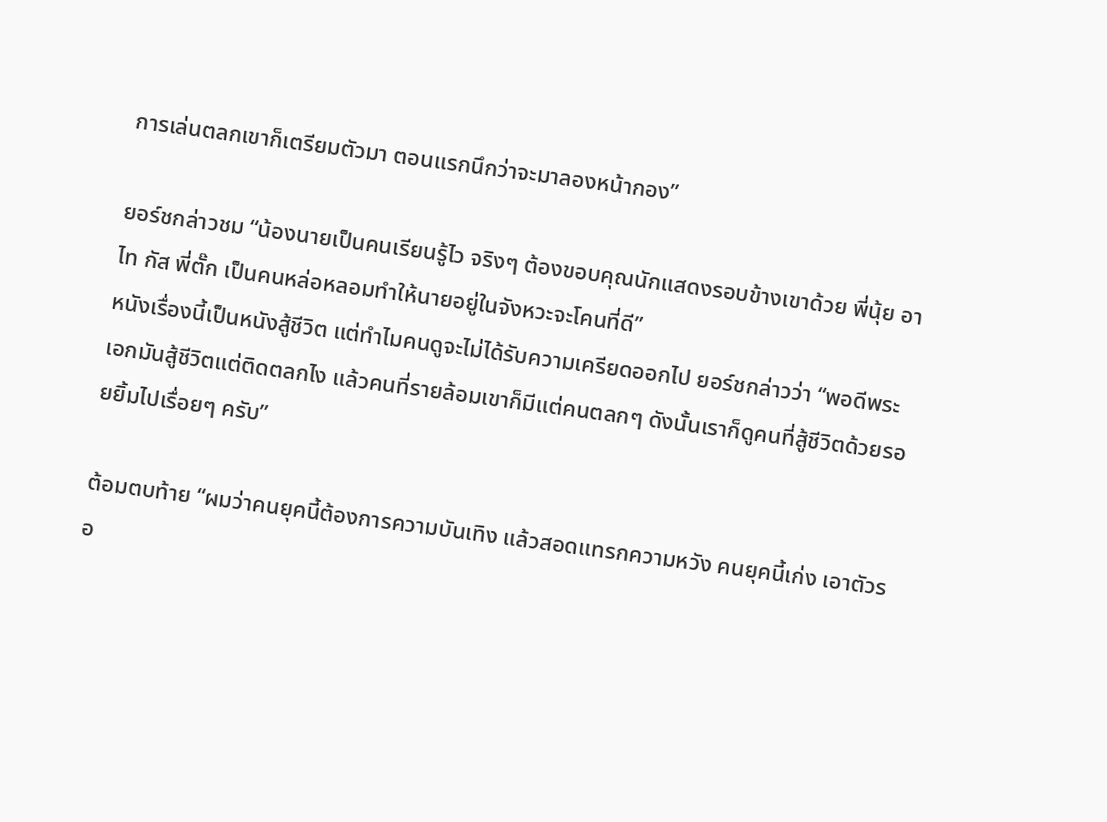การเล่นตลกเขาก็เตรียมตัวมา ตอนแรกนึกว่าจะมาลองหน้ากอง”

ยอร์ชกล่าวชม “น้องนายเป็นคนเรียนรู้ไว จริงๆ ต้องขอบคุณนักแสดงรอบข้างเขาด้วย พี่นุ้ย อาไท กัส พี่ตั๊ก เป็นคนหล่อหลอมทำให้นายอยู่ในจังหวะจะโคนที่ดี”
หนังเรื่องนี้เป็นหนังสู้ชีวิต แต่ทำไมคนดูจะไม่ได้รับความเครียดออกไป ยอร์ชกล่าวว่า “พอดีพระเอกมันสู้ชีวิตแต่ติดตลกไง แล้วคนที่รายล้อมเขาก็มีแต่คนตลกๆ ดังนั้นเราก็ดูคนที่สู้ชีวิตด้วยรอยยิ้มไปเรื่อยๆ ครับ”

ต้อมตบท้าย “ผมว่าคนยุคนี้ต้องการความบันเทิง แล้วสอดแทรกความหวัง คนยุคนี้เก่ง เอาตัวรอ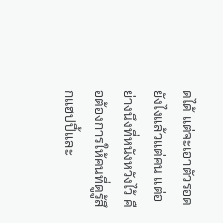ดได้ แต่จะเอาตัวรอดยังไงแล้วแต่คน แต่อย่างนึงที่หนังหวังไว้ คือต้องการให้คนที่ดูรู้สึกแฮปปี้และ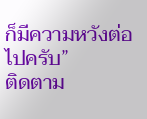ก็มีความหวังต่อไปครับ”
ติดตาม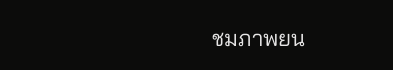ชมภาพยน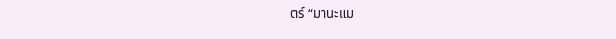ตร์ “มานะแม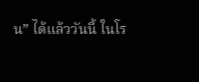น” ได้แล้ววันนี้ ในโร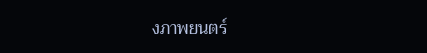งภาพยนตร์